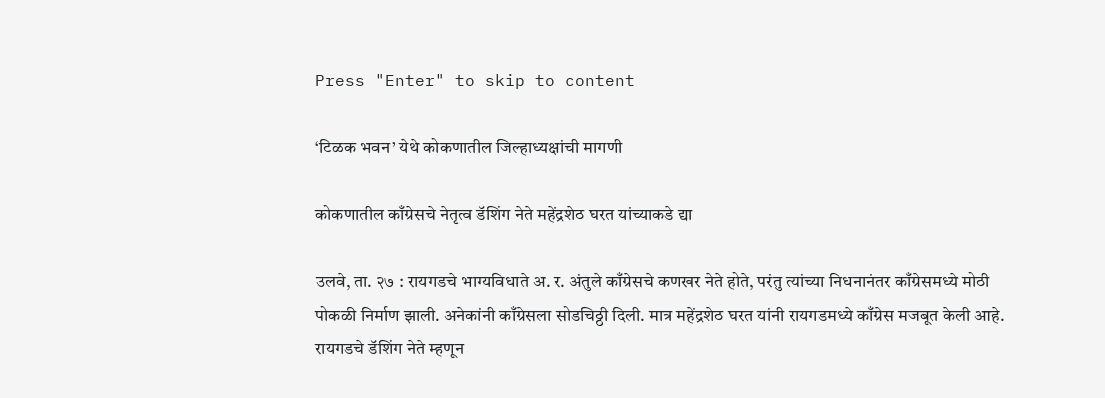Press "Enter" to skip to content

‘टिळक भवन’ येथे कोकणातील जिल्हाध्यक्षांची मागणी

कोकणातील काँग्रेसचे नेतृत्व डॅशिंग नेते महेंद्रशेठ घरत यांच्याकडे द्या

उलवे, ता. २७ : रायगडचे भाग्यविधाते अ. र. अंतुले काँग्रेसचे कणखर नेते होते, परंतु त्यांच्या निधनानंतर काँग्रेसमध्ये मोठी पोकळी निर्माण झाली. अनेकांनी काँग्रेसला सोडचिठ्ठी दिली. मात्र महेंद्रशेठ घरत यांनी रायगडमध्ये काँग्रेस मजबूत केली आहे. रायगडचे डॅशिंग नेते म्हणून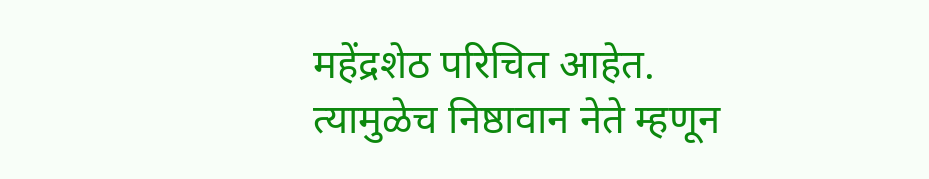महेंद्रशेठ परिचित आहेत. त्यामुळेच निष्ठावान नेते म्हणून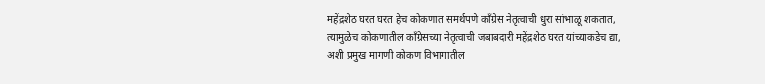महेंद्रशेठ घरत घरत हेच कोकणात समर्थपणे काँग्रेस नेतृत्वाची धुरा सांभाळू शकतात, त्यामुळेच कोकणातील काँग्रेसच्या नेतृत्वाची जबाबदारी महेंद्रशेठ घरत यांच्याकडेच द्या, अशी प्रमुख मागणी कोकण विभागातील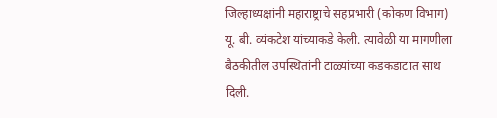जिल्हाध्यक्षांनी महाराष्ट्राचे सहप्रभारी (कोकण विभाग) यू. बी. व्यंकटेश यांच्याकडे केली. त्यावेळी या मागणीला बैठकीतील उपस्थितांनी टाळ्यांच्या कडकडाटात साथ दिली.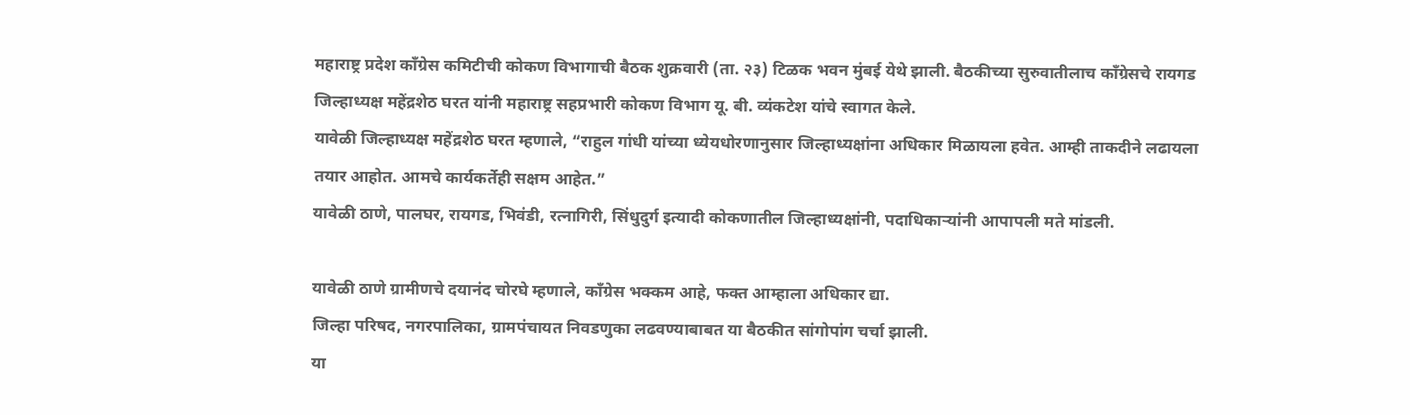महाराष्ट्र प्रदेश काँग्रेस कमिटीची कोकण विभागाची बैठक शुक्रवारी (ता. २३) टिळक भवन मुंबई येथे झाली. बैठकीच्या सुरुवातीलाच काँग्रेसचे रायगड जिल्हाध्यक्ष महेंद्रशेठ घरत यांनी महाराष्ट्र सहप्रभारी कोकण विभाग यू. बी. व्यंकटेश यांचे स्वागत केले.
यावेळी जिल्हाध्यक्ष महेंद्रशेठ घरत म्हणाले, “राहुल गांधी यांच्या ध्येयधोरणानुसार जिल्हाध्यक्षांना अधिकार मिळायला हवेत. आम्ही ताकदीने लढायला तयार आहोत. आमचे कार्यकर्तेही सक्षम आहेत.”
यावेळी ठाणे, पालघर, रायगड, भिवंडी, रत्नागिरी, सिंधुदुर्ग इत्यादी कोकणातील जिल्हाध्यक्षांनी, पदाधिकाऱ्यांनी आपापली मते मांडली.

यावेळी ठाणे ग्रामीणचे दयानंद चोरघे म्हणाले, काँग्रेस भक्कम आहे, फक्त आम्हाला अधिकार द्या.
जिल्हा परिषद, नगरपालिका, ग्रामपंचायत निवडणुका लढवण्याबाबत या बैठकीत सांगोपांग चर्चा झाली.
या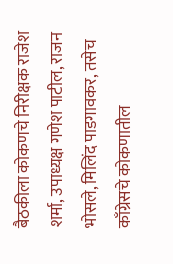बैठकीला कोकणचे निरीक्षक राजेश शर्मा, उपाध्यक्ष गणेश पाटील, राजन भोसले, मिलिंद पाडगावकर, तसेच काँग्रेसचे कोकणातील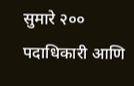सुमारे २०० पदाधिकारी आणि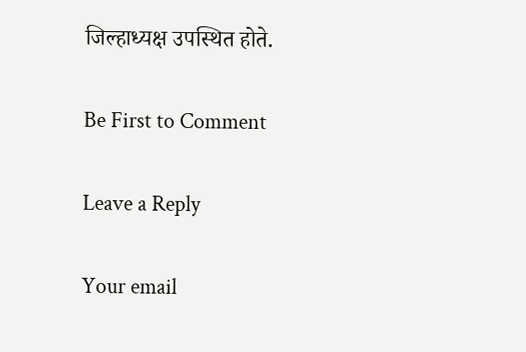जिल्हाध्यक्ष उपस्थित होते.

Be First to Comment

Leave a Reply

Your email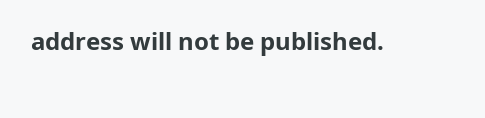address will not be published.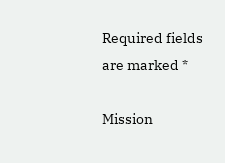Required fields are marked *

Mission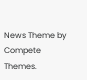News Theme by Compete Themes.